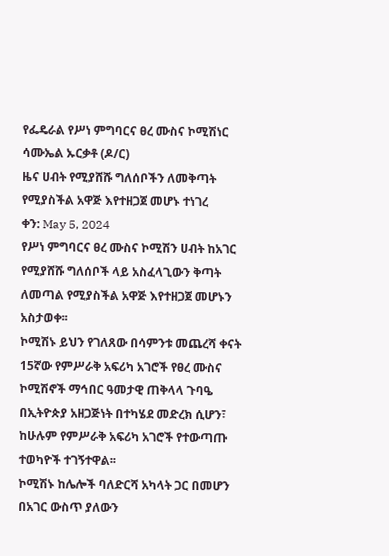የፌዴራል የሥነ ምግባርና ፀረ ሙስና ኮሚሽነር ሳሙኤል ኡርቃቶ (ዶ/ር)
ዜና ሀብት የሚያሸሹ ግለሰቦችን ለመቅጣት የሚያስችል አዋጅ እየተዘጋጀ መሆኑ ተነገረ
ቀን: May 5, 2024
የሥነ ምግባርና ፀረ ሙስና ኮሚሽን ሀብት ከአገር የሚያሸሹ ግለሰቦች ላይ አስፈላጊውን ቅጣት ለመጣል የሚያስችል አዋጅ እየተዘጋጀ መሆኑን አስታወቀ፡፡
ኮሚሽኑ ይህን የገለጸው በሳምንቱ መጨረሻ ቀናት 15ኛው የምሥራቅ አፍሪካ አገሮች የፀረ ሙስና ኮሚሽኖች ማኅበር ዓመታዊ ጠቅላላ ጉባዔ በኢትዮጵያ አዘጋጅነት በተካሄደ መድረክ ሲሆን፣ ከሁሉም የምሥራቅ አፍሪካ አገሮች የተውጣጡ ተወካዮች ተገኝተዋል፡፡
ኮሚሽኑ ከሌሎች ባለድርሻ አካላት ጋር በመሆን በአገር ውስጥ ያለውን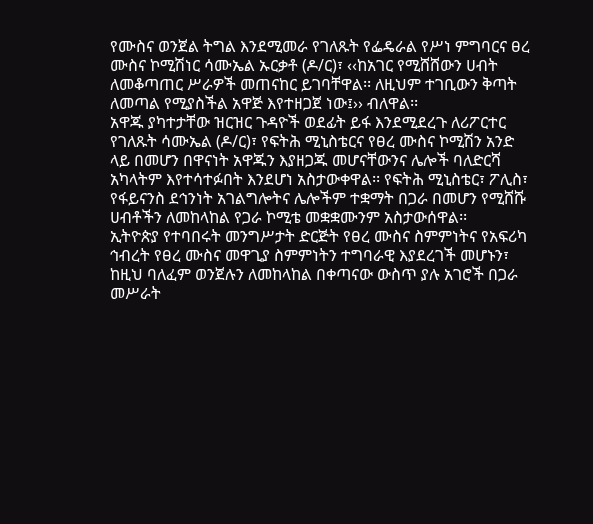የሙስና ወንጀል ትግል እንደሚመራ የገለጹት የፌዴራል የሥነ ምግባርና ፀረ ሙስና ኮሚሽነር ሳሙኤል ኡርቃቶ (ዶ/ር)፣ ‹‹ከአገር የሚሸሸውን ሀብት ለመቆጣጠር ሥራዎች መጠናከር ይገባቸዋል፡፡ ለዚህም ተገቢውን ቅጣት ለመጣል የሚያስችል አዋጅ እየተዘጋጀ ነው፤›› ብለዋል፡፡
አዋጁ ያካተታቸው ዝርዝር ጉዳዮች ወደፊት ይፋ እንደሚደረጉ ለሪፖርተር የገለጹት ሳሙኤል (ዶ/ር)፣ የፍትሕ ሚኒስቴርና የፀረ ሙስና ኮሚሽን አንድ ላይ በመሆን በዋናነት አዋጁን እያዘጋጁ መሆናቸውንና ሌሎች ባለድርሻ አካላትም እየተሳተፉበት እንደሆነ አስታውቀዋል፡፡ የፍትሕ ሚኒስቴር፣ ፖሊስ፣ የፋይናንስ ደኅንነት አገልግሎትና ሌሎችም ተቋማት በጋራ በመሆን የሚሸሹ ሀብቶችን ለመከላከል የጋራ ኮሚቴ መቋቋሙንም አስታውሰዋል፡፡
ኢትዮጵያ የተባበሩት መንግሥታት ድርጅት የፀረ ሙስና ስምምነትና የአፍሪካ ኅብረት የፀረ ሙስና መዋጊያ ስምምነትን ተግባራዊ እያደረገች መሆኑን፣ ከዚህ ባለፈም ወንጀሉን ለመከላከል በቀጣናው ውስጥ ያሉ አገሮች በጋራ መሥራት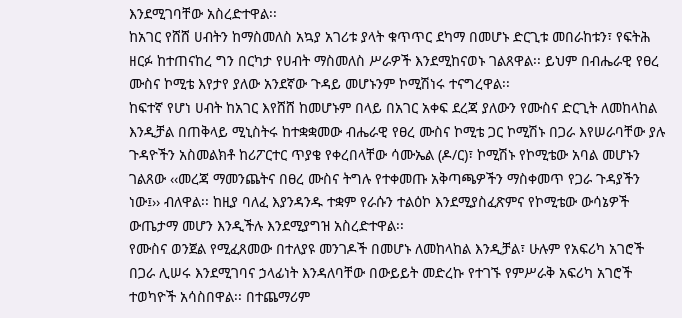እንደሚገባቸው አስረድተዋል፡፡
ከአገር የሸሸ ሀብትን ከማስመለስ አኳያ አገሪቱ ያላት ቁጥጥር ደካማ በመሆኑ ድርጊቱ መበራከቱን፣ የፍትሕ ዘርፉ ከተጠናከረ ግን በርካታ የሀብት ማስመለስ ሥራዎች እንደሚከናወኑ ገልጸዋል፡፡ ይህም በብሔራዊ የፀረ ሙስና ኮሚቴ እየታየ ያለው አንደኛው ጉዳይ መሆኑንም ኮሚሽነሩ ተናግረዋል፡፡
ከፍተኛ የሆነ ሀብት ከአገር እየሸሸ ከመሆኑም በላይ በአገር አቀፍ ደረጃ ያለውን የሙስና ድርጊት ለመከላከል እንዲቻል በጠቅላይ ሚኒስትሩ ከተቋቋመው ብሔራዊ የፀረ ሙስና ኮሚቴ ጋር ኮሚሽኑ በጋራ እየሠራባቸው ያሉ ጉዳዮችን አስመልክቶ ከሪፖርተር ጥያቄ የቀረበላቸው ሳሙኤል (ዶ/ር)፣ ኮሚሽኑ የኮሚቴው አባል መሆኑን ገልጸው ‹‹መረጃ ማመንጨትና በፀረ ሙስና ትግሉ የተቀመጡ አቅጣጫዎችን ማስቀመጥ የጋራ ጉዳያችን ነው፤›› ብለዋል፡፡ ከዚያ ባለፈ እያንዳንዱ ተቋም የራሱን ተልዕኮ እንደሚያስፈጽምና የኮሚቴው ውሳኔዎች ውጤታማ መሆን እንዲችሉ እንደሚያግዝ አስረድተዋል፡፡
የሙስና ወንጀል የሚፈጸመው በተለያዩ መንገዶች በመሆኑ ለመከላከል እንዲቻል፣ ሁሉም የአፍሪካ አገሮች በጋራ ሊሠሩ እንደሚገባና ኃላፊነት እንዳለባቸው በውይይት መድረኩ የተገኙ የምሥራቅ አፍሪካ አገሮች ተወካዮች አሳስበዋል፡፡ በተጨማሪም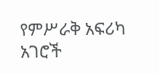የምሥራቅ አፍሪካ አገሮች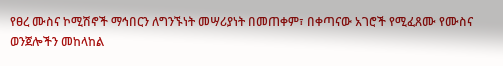የፀረ ሙስና ኮሚሽኖች ማኅበርን ለግንኙነት መሣሪያነት በመጠቀም፣ በቀጣናው አገሮች የሚፈጸሙ የሙስና ወንጀሎችን መከላከል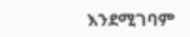እንደሚገባም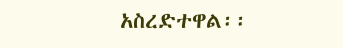አስረድተዋል፡፡